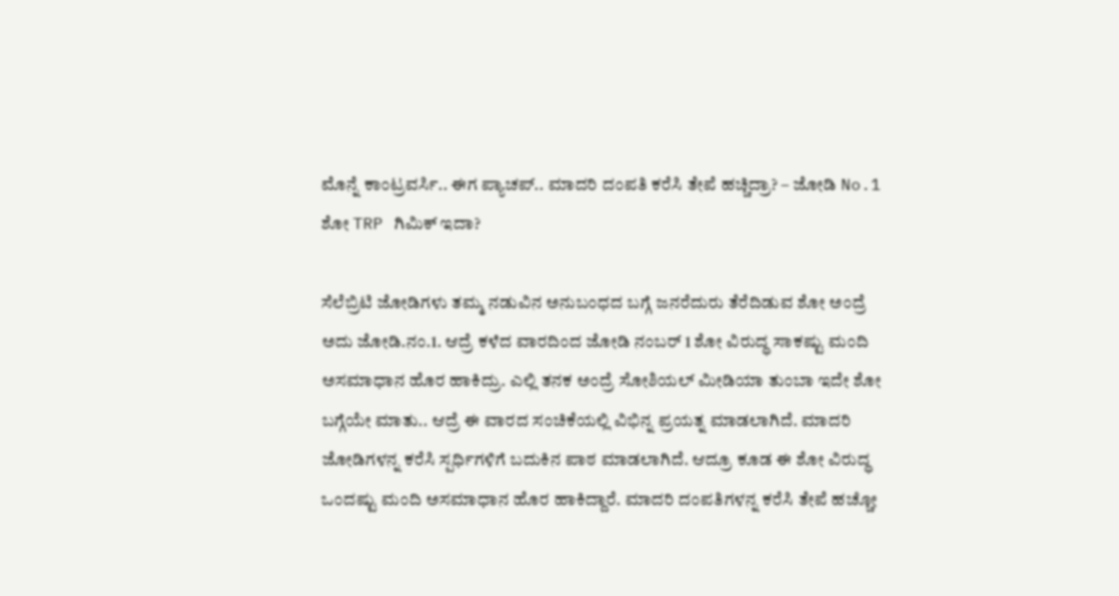ಮೊನ್ನೆ ಕಾಂಟ್ರವರ್ಸಿ.. ಈಗ ಪ್ಯಾಚಪ್.. ಮಾದರಿ ದಂಪತಿ ಕರೆಸಿ ತೇಪೆ ಹಚ್ಚಿದ್ರಾ? – ಜೋಡಿ No.1 ಶೋ TRP ಗಿಮಿಕ್ ಇದಾ?

ಸೆಲೆಬ್ರಿಟಿ ಜೋಡಿಗಳು ತಮ್ಮ ನಡುವಿನ ಅನುಬಂಧದ ಬಗ್ಗೆ ಜನರೆದುರು ತೆರೆದಿಡುವ ಶೋ ಅಂದ್ರೆ ಅದು ಜೋಡಿ.ನಂ.1. ಆದ್ರೆ ಕಳೆದ ವಾರದಿಂದ ಜೋಡಿ ನಂಬರ್ 1 ಶೋ ವಿರುದ್ಧ ಸಾಕಷ್ಟು ಮಂದಿ ಅಸಮಾಧಾನ ಹೊರ ಹಾಕಿದ್ರು. ಎಲ್ಲಿ ತನಕ ಅಂದ್ರೆ ಸೋಶಿಯಲ್ ಮೀಡಿಯಾ ತುಂಬಾ ಇದೇ ಶೋ ಬಗ್ಗೆಯೇ ಮಾತು.. ಆದ್ರೆ ಈ ವಾರದ ಸಂಚಿಕೆಯಲ್ಲಿ ವಿಭಿನ್ನ ಪ್ರಯತ್ನ ಮಾಡಲಾಗಿದೆ. ಮಾದರಿ ಜೋಡಿಗಳನ್ನ ಕರೆಸಿ ಸ್ಪರ್ಧಿಗಳಿಗೆ ಬದುಕಿನ ಪಾಠ ಮಾಡಲಾಗಿದೆ. ಆದ್ರೂ ಕೂಡ ಈ ಶೋ ವಿರುದ್ಧ ಒಂದಷ್ಟು ಮಂದಿ ಅಸಮಾಧಾನ ಹೊರ ಹಾಕಿದ್ದಾರೆ. ಮಾದರಿ ದಂಪತಿಗಳನ್ನ ಕರೆಸಿ ತೇಪೆ ಹಚ್ಚೋ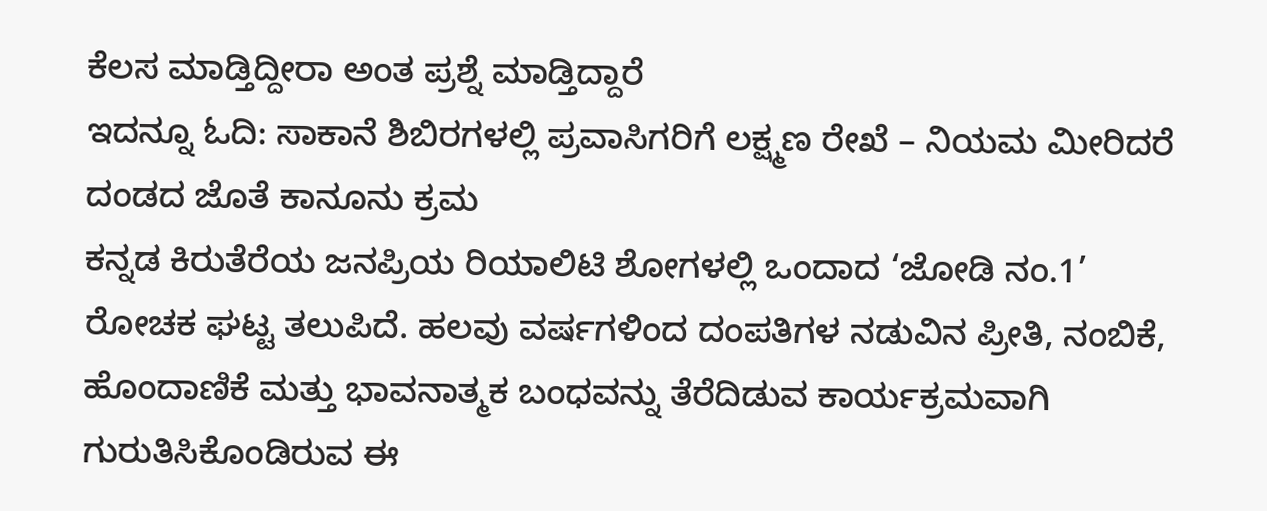ಕೆಲಸ ಮಾಡ್ತಿದ್ದೀರಾ ಅಂತ ಪ್ರಶ್ನೆ ಮಾಡ್ತಿದ್ದಾರೆ
ಇದನ್ನೂ ಓದಿ: ಸಾಕಾನೆ ಶಿಬಿರಗಳಲ್ಲಿ ಪ್ರವಾಸಿಗರಿಗೆ ಲಕ್ಷ್ಮಣ ರೇಖೆ – ನಿಯಮ ಮೀರಿದರೆ ದಂಡದ ಜೊತೆ ಕಾನೂನು ಕ್ರಮ
ಕನ್ನಡ ಕಿರುತೆರೆಯ ಜನಪ್ರಿಯ ರಿಯಾಲಿಟಿ ಶೋಗಳಲ್ಲಿ ಒಂದಾದ ‘ಜೋಡಿ ನಂ.1’ ರೋಚಕ ಘಟ್ಟ ತಲುಪಿದೆ. ಹಲವು ವರ್ಷಗಳಿಂದ ದಂಪತಿಗಳ ನಡುವಿನ ಪ್ರೀತಿ, ನಂಬಿಕೆ, ಹೊಂದಾಣಿಕೆ ಮತ್ತು ಭಾವನಾತ್ಮಕ ಬಂಧವನ್ನು ತೆರೆದಿಡುವ ಕಾರ್ಯಕ್ರಮವಾಗಿ ಗುರುತಿಸಿಕೊಂಡಿರುವ ಈ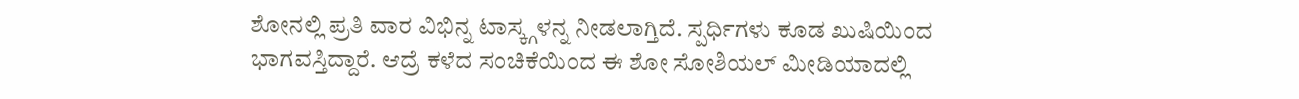ಶೋನಲ್ಲಿ ಪ್ರತಿ ವಾರ ವಿಭಿನ್ನ ಟಾಸ್ಕ್ಗಳನ್ನ ನೀಡಲಾಗ್ತಿದೆ. ಸ್ಪರ್ಧಿಗಳು ಕೂಡ ಖುಷಿಯಿಂದ ಭಾಗವಸ್ತಿದ್ದಾರೆ. ಆದ್ರೆ ಕಳೆದ ಸಂಚಿಕೆಯಿಂದ ಈ ಶೋ ಸೋಶಿಯಲ್ ಮೀಡಿಯಾದಲ್ಲಿ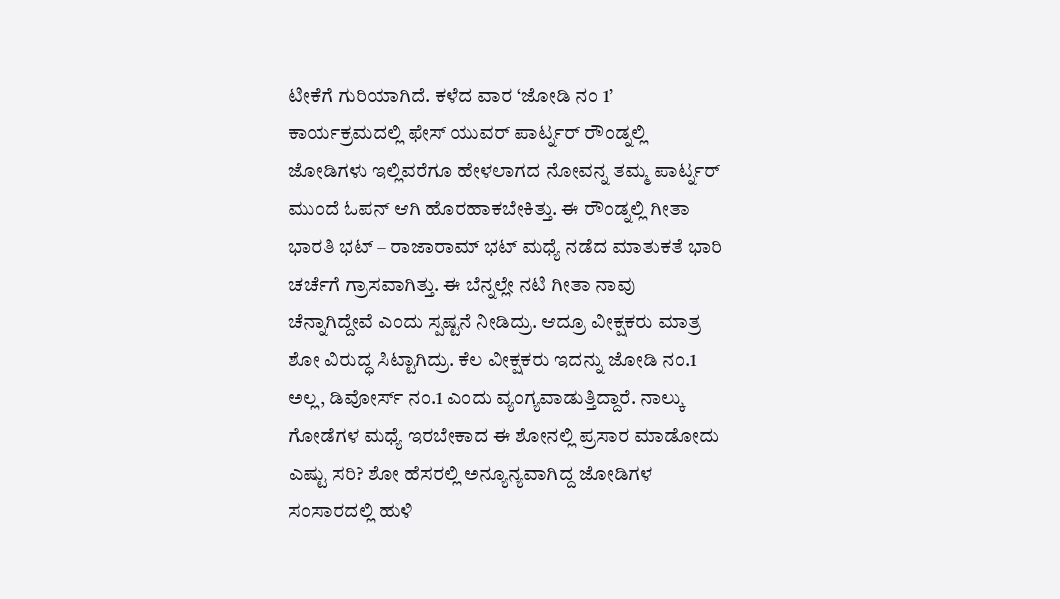ಟೀಕೆಗೆ ಗುರಿಯಾಗಿದೆ. ಕಳೆದ ವಾರ ‘ಜೋಡಿ ನಂ 1’ ಕಾರ್ಯಕ್ರಮದಲ್ಲಿ ಫೇಸ್ ಯುವರ್ ಪಾರ್ಟ್ನರ್ ರೌಂಡ್ನಲ್ಲಿ ಜೋಡಿಗಳು ಇಲ್ಲಿವರೆಗೂ ಹೇಳಲಾಗದ ನೋವನ್ನ ತಮ್ಮ ಪಾರ್ಟ್ನರ್ ಮುಂದೆ ಓಪನ್ ಆಗಿ ಹೊರಹಾಕಬೇಕಿತ್ತು. ಈ ರೌಂಡ್ನಲ್ಲಿ ಗೀತಾ ಭಾರತಿ ಭಟ್ – ರಾಜಾರಾಮ್ ಭಟ್ ಮಧ್ಯೆ ನಡೆದ ಮಾತುಕತೆ ಭಾರಿ ಚರ್ಚೆಗೆ ಗ್ರಾಸವಾಗಿತ್ತು. ಈ ಬೆನ್ನಲ್ಲೇ ನಟಿ ಗೀತಾ ನಾವು ಚೆನ್ನಾಗಿದ್ದೇವೆ ಎಂದು ಸ್ಪಷ್ಟನೆ ನೀಡಿದ್ರು. ಆದ್ರೂ ವೀಕ್ಷಕರು ಮಾತ್ರ ಶೋ ವಿರುದ್ಧ ಸಿಟ್ಟಾಗಿದ್ರು. ಕೆಲ ವೀಕ್ಷಕರು ಇದನ್ನು ಜೋಡಿ ನಂ.1 ಅಲ್ಲ, ಡಿವೋರ್ಸ್ ನಂ.1 ಎಂದು ವ್ಯಂಗ್ಯವಾಡುತ್ತಿದ್ದಾರೆ. ನಾಲ್ಕು ಗೋಡೆಗಳ ಮಧ್ಯೆ ಇರಬೇಕಾದ ಈ ಶೋನಲ್ಲಿ ಪ್ರಸಾರ ಮಾಡೋದು ಎಷ್ಟು ಸರಿ? ಶೋ ಹೆಸರಲ್ಲಿ ಅನ್ಯೂನ್ಯವಾಗಿದ್ದ ಜೋಡಿಗಳ ಸಂಸಾರದಲ್ಲಿ ಹುಳಿ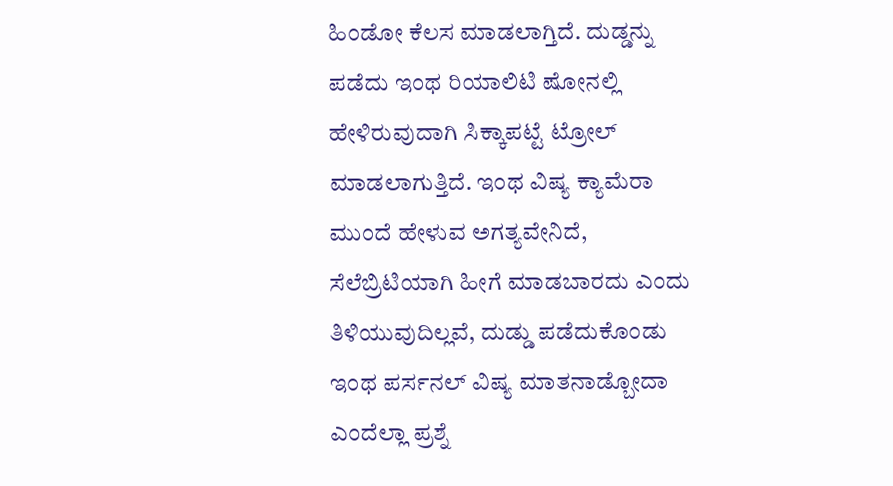ಹಿಂಡೋ ಕೆಲಸ ಮಾಡಲಾಗ್ತಿದೆ. ದುಡ್ಡನ್ನು ಪಡೆದು ಇಂಥ ರಿಯಾಲಿಟಿ ಷೋನಲ್ಲಿ ಹೇಳಿರುವುದಾಗಿ ಸಿಕ್ಕಾಪಟ್ಟೆ ಟ್ರೋಲ್ ಮಾಡಲಾಗುತ್ತಿದೆ. ಇಂಥ ವಿಷ್ಯ ಕ್ಯಾಮೆರಾ ಮುಂದೆ ಹೇಳುವ ಅಗತ್ಯವೇನಿದೆ, ಸೆಲೆಬ್ರಿಟಿಯಾಗಿ ಹೀಗೆ ಮಾಡಬಾರದು ಎಂದು ತಿಳಿಯುವುದಿಲ್ಲವೆ, ದುಡ್ಡು ಪಡೆದುಕೊಂಡು ಇಂಥ ಪರ್ಸನಲ್ ವಿಷ್ಯ ಮಾತನಾಡ್ಬೋದಾ ಎಂದೆಲ್ಲಾ ಪ್ರಶ್ನೆ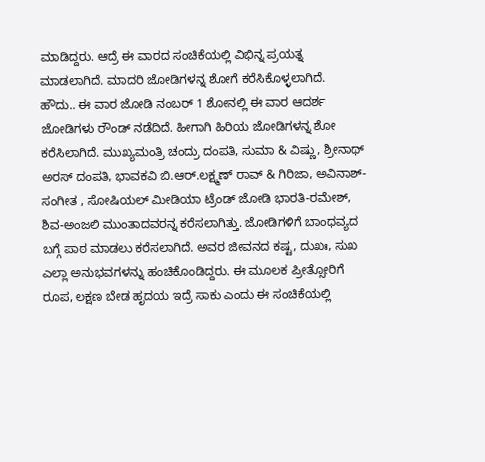ಮಾಡಿದ್ದರು. ಆದ್ರೆ ಈ ವಾರದ ಸಂಚಿಕೆಯಲ್ಲಿ ವಿಭಿನ್ನ ಪ್ರಯತ್ನ ಮಾಡಲಾಗಿದೆ. ಮಾದರಿ ಜೋಡಿಗಳನ್ನ ಶೋಗೆ ಕರೆಸಿಕೊಳ್ಳಲಾಗಿದೆ.
ಹೌದು.. ಈ ವಾರ ಜೋಡಿ ನಂಬರ್ 1 ಶೋನಲ್ಲಿ ಈ ವಾರ ಆದರ್ಶ ಜೋಡಿಗಳು ರೌಂಡ್ ನಡೆದಿದೆ. ಹೀಗಾಗಿ ಹಿರಿಯ ಜೋಡಿಗಳನ್ನ ಶೋ ಕರೆಸಿಲಾಗಿದೆ. ಮುಖ್ಯಮಂತ್ರಿ ಚಂದ್ರು ದಂಪತಿ, ಸುಮಾ & ವಿಷ್ಣು, ಶ್ರೀನಾಥ್ ಅರಸ್ ದಂಪತಿ, ಭಾವಕವಿ ಬಿ.ಆರ್.ಲಕ್ಷ್ಮಣ್ ರಾವ್ & ಗಿರಿಜಾ, ಅವಿನಾಶ್-ಸಂಗೀತ , ಸೋಷಿಯಲ್ ಮೀಡಿಯಾ ಟ್ರೆಂಡ್ ಜೋಡಿ ಭಾರತಿ-ರಮೇಶ್, ಶಿವ-ಅಂಜಲಿ ಮುಂತಾದವರನ್ನ ಕರೆಸಲಾಗಿತ್ತು. ಜೋಡಿಗಳಿಗೆ ಬಾಂಧವ್ಯದ ಬಗ್ಗೆ ಪಾಠ ಮಾಡಲು ಕರೆಸಲಾಗಿದೆ. ಅವರ ಜೀವನದ ಕಷ್ಟ, ದುಖಃ, ಸುಖ ಎಲ್ಲಾ ಅನುಭವಗಳನ್ನು ಹಂಚಿಕೊಂಡಿದ್ದರು. ಈ ಮೂಲಕ ಪ್ರೀತ್ಸೋರಿಗೆ ರೂಪ, ಲಕ್ಷಣ ಬೇಡ ಹೃದಯ ಇದ್ರೆ ಸಾಕು ಎಂದು ಈ ಸಂಚಿಕೆಯಲ್ಲಿ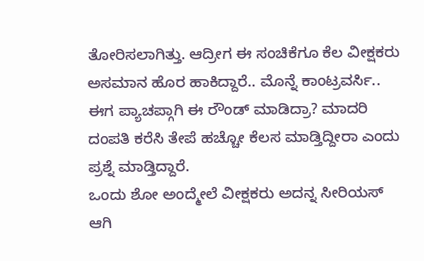ತೋರಿಸಲಾಗಿತ್ತು. ಆದ್ರೀಗ ಈ ಸಂಚಿಕೆಗೂ ಕೆಲ ವೀಕ್ಷಕರು ಅಸಮಾನ ಹೊರ ಹಾಕಿದ್ದಾರೆ.. ಮೊನ್ನೆ ಕಾಂಟ್ರವರ್ಸಿ.. ಈಗ ಪ್ಯಾಚಪ್ಗಾಗಿ ಈ ರೌಂಡ್ ಮಾಡಿದ್ರಾ? ಮಾದರಿ ದಂಪತಿ ಕರೆಸಿ ತೇಪೆ ಹಚ್ಚೋ ಕೆಲಸ ಮಾಡ್ತಿದ್ದೀರಾ ಎಂದು ಪ್ರಶ್ನೆ ಮಾಡ್ತಿದ್ದಾರೆ.
ಒಂದು ಶೋ ಅಂದ್ಮೇಲೆ ವೀಕ್ಷಕರು ಅದನ್ನ ಸೀರಿಯಸ್ ಆಗಿ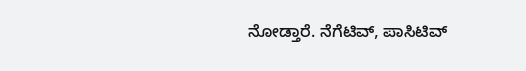ನೋಡ್ತಾರೆ. ನೆಗೆಟಿವ್, ಪಾಸಿಟಿವ್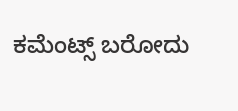ಕಮೆಂಟ್ಸ್ ಬರೋದು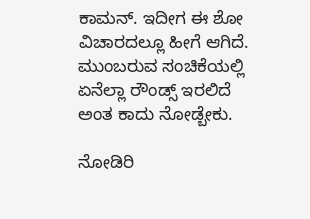ಕಾಮನ್. ಇದೀಗ ಈ ಶೋ ವಿಚಾರದಲ್ಲೂ ಹೀಗೆ ಆಗಿದೆ. ಮುಂಬರುವ ಸಂಚಿಕೆಯಲ್ಲಿ ಏನೆಲ್ಲಾ ರೌಂಡ್ಸ್ ಇರಲಿದೆ ಅಂತ ಕಾದು ನೋಡ್ಬೇಕು.

ನೋಡಿರಿ